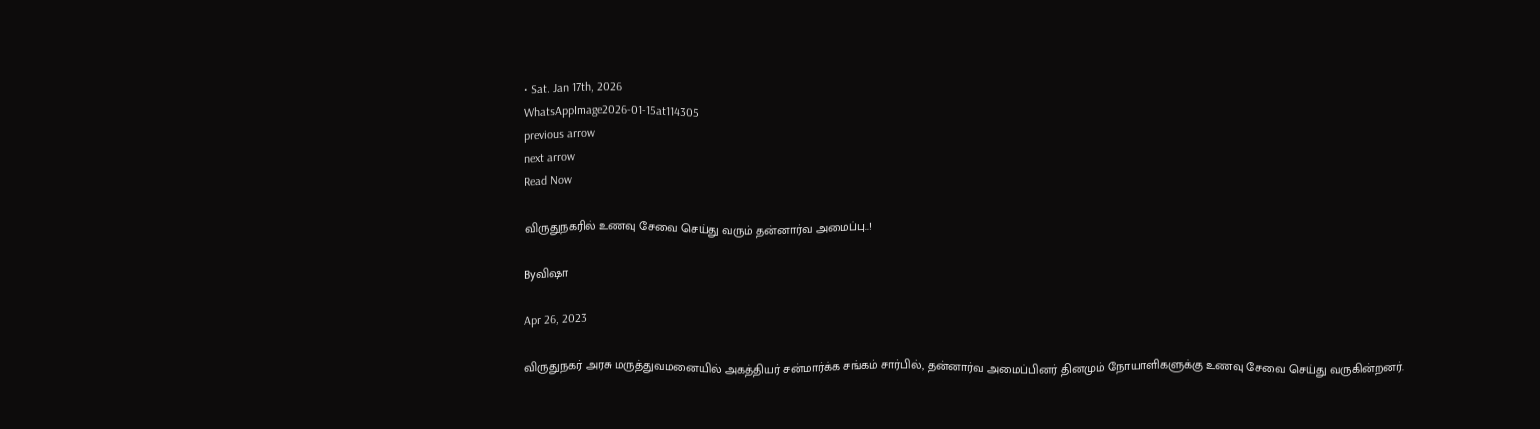• Sat. Jan 17th, 2026
WhatsAppImage2026-01-15at114305
previous arrow
next arrow
Read Now

விருதுநகரில் உணவு சேவை செய்து வரும் தன்னார்வ அமைப்பு..!

Byவிஷா

Apr 26, 2023

விருதுநகர் அரசு மருத்துவமனையில் அகத்தியர் சன்மார்க்க சங்கம் சார்பில், தன்னார்வ அமைப்பினர் தினமும் நோயாளிகளுக்கு உணவு சேவை செய்து வருகின்றனர்.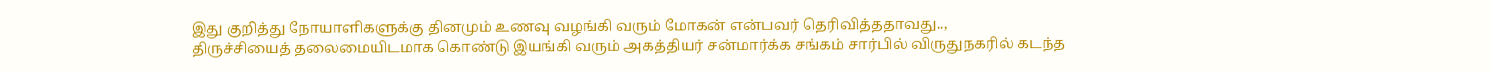இது குறித்து நோயாளிகளுக்கு தினமும் உணவு வழங்கி வரும் மோகன் என்பவர் தெரிவித்ததாவது..,
திருச்சியைத் தலைமையிடமாக கொண்டு இயங்கி வரும் அகத்தியர் சன்மார்க்க சங்கம் சார்பில் விருதுநகரில் கடந்த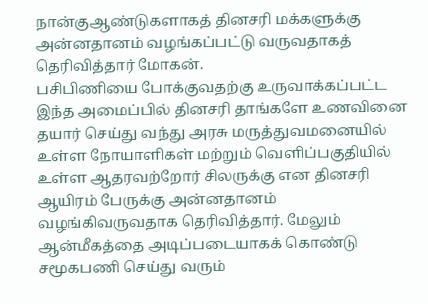நான்குஆண்டுகளாகத் தினசரி மக்களுக்கு அன்னதானம் வழங்கப்பட்டு வருவதாகத் தெரிவித்தார் மோகன்.
பசிபிணியை போக்குவதற்கு உருவாக்கப்பட்ட இந்த அமைப்பில் தினசரி தாங்களே உணவினை தயார் செய்து வந்து அரசு மருத்துவமனையில் உள்ள நோயாளிகள் மற்றும் வெளிப்பகுதியில் உள்ள ஆதரவற்றோர் சிலருக்கு என தினசரி ஆயிரம் பேருக்கு அன்னதானம் வழங்கிவருவதாக தெரிவித்தார். மேலும் ஆன்மீகத்தை அடிப்படையாகக் கொண்டு சமூகபணி செய்து வரும்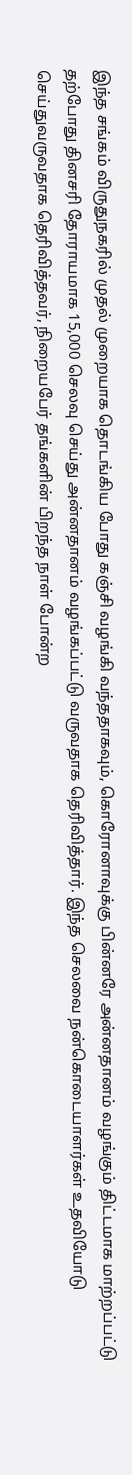இந்த சங்கம் விருதுநகரில் முதல் முறையாக தொடங்கிய போது கஞ்சி வழங்கி வந்ததாகவும், கொரோனாவுக்கு பின்னரே அன்னதானம் வழங்கும் திட்டமாக மாற்றப்பட்டு தற்போது தினசரி தோராயமாக 15,000 செலவு செய்து அன்னதானம் வழங்கப்பட்டு வருவதாக தெரிவித்தார். இந்த செலவை நன்கொடையாளர்கள் உதவியோடு செய்துவருவதாக தெரிவித்தவர், நிறையபேர் தங்களின் பிறந்த நாள் போன்ற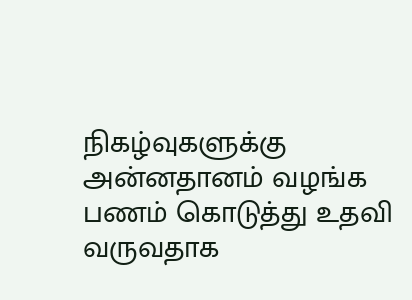நிகழ்வுகளுக்கு அன்னதானம் வழங்க பணம் கொடுத்து உதவி வருவதாக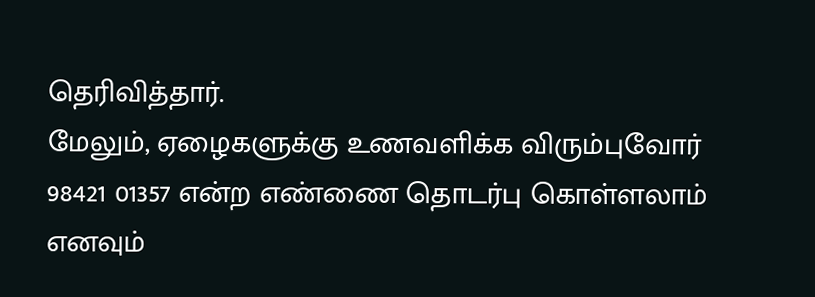தெரிவித்தார்.
மேலும், ஏழைகளுக்கு உணவளிக்க விரும்புவோர் 98421 01357 என்ற எண்ணை தொடர்பு கொள்ளலாம் எனவும்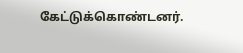கேட்டுக்கொண்டனர்.